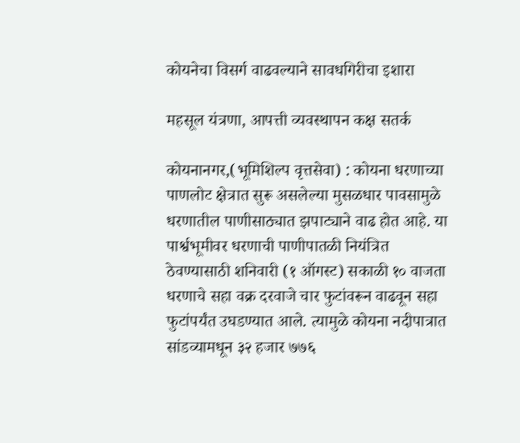कोयनेचा विसर्ग वाढवल्याने सावधगिरीचा इशारा

महसूल यंत्रणा, आपत्ती व्यवस्थापन कक्ष सतर्क

कोयनानगर,(भूमिशिल्प वृत्तसेवा) : कोयना धरणाच्या पाणलोट क्षेत्रात सुरू असलेल्या मुसळधार पावसामुळे धरणातील पाणीसाठ्यात झपाट्याने वाढ होत आहे. या पार्श्वभूमीवर धरणाची पाणीपातळी नियंत्रित ठेवण्यासाठी शनिवारी (१ ऑगस्ट) सकाळी १० वाजता धरणाचे सहा वक्र दरवाजे चार फुटांवरून वाढवून सहा फुटांपर्यंत उघडण्यात आले. त्यामुळे कोयना नदीपात्रात सांडव्यामधून ३२ हजार ७७६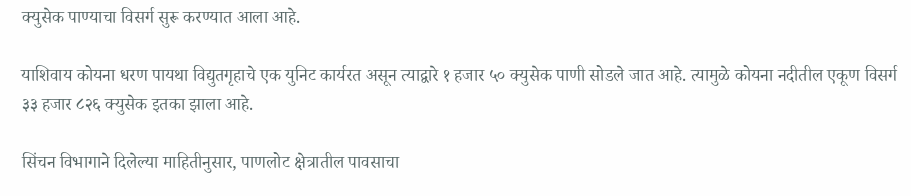क्युसेक पाण्याचा विसर्ग सुरू करण्यात आला आहे.

याशिवाय कोयना धरण पायथा विद्युतगृहाचे एक युनिट कार्यरत असून त्याद्वारे १ हजार ५० क्युसेक पाणी सोडले जात आहे. त्यामुळे कोयना नदीतील एकूण विसर्ग ३३ हजार ८२६ क्युसेक इतका झाला आहे.

सिंचन विभागाने दिलेल्या माहितीनुसार, पाणलोट क्षेत्रातील पावसाचा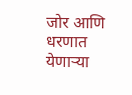जोर आणि धरणात येणाऱ्या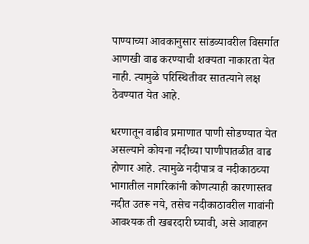पाण्याच्या आवकानुसार सांडव्यावरील विसर्गात आणखी वाढ करण्याची शक्यता नाकारता येत नाही. त्यामुळे परिस्थितीवर सातत्याने लक्ष ठेवण्यात येत आहे.

धरणातून वाढीव प्रमाणात पाणी सोडण्यात येत असल्याने कोयना नदीच्या पाणीपातळीत वाढ होणार आहे. त्यामुळे नदीपात्र व नदीकाठच्या भागातील नागरिकांनी कोणत्याही कारणास्तव नदीत उतरू नये, तसेच नदीकाठावरील गावांनी आवश्यक ती खबरदारी घ्यावी, असे आवाहन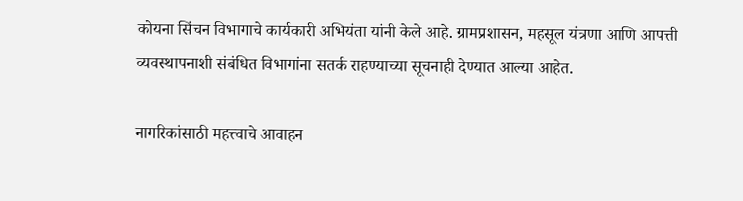कोयना सिंचन विभागाचे कार्यकारी अभियंता यांनी केले आहे. ग्रामप्रशासन, महसूल यंत्रणा आणि आपत्ती व्यवस्थापनाशी संबंधित विभागांना सतर्क राहण्याच्या सूचनाही देण्यात आल्या आहेत.

नागरिकांसाठी महत्त्वाचे आवाहन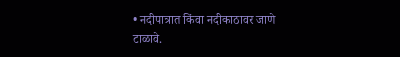• नदीपात्रात किंवा नदीकाठावर जाणे टाळावे.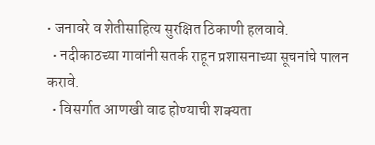• जनावरे व शेतीसाहित्य सुरक्षित ठिकाणी हलवावे.
  • नदीकाठच्या गावांनी सतर्क राहून प्रशासनाच्या सूचनांचे पालन करावे.
  • विसर्गात आणखी वाढ होण्याची शक्यता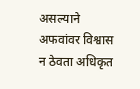असल्याने अफवांवर विश्वास न ठेवता अधिकृत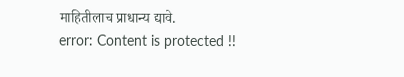माहितीलाच प्राधान्य द्यावे.
error: Content is protected !!